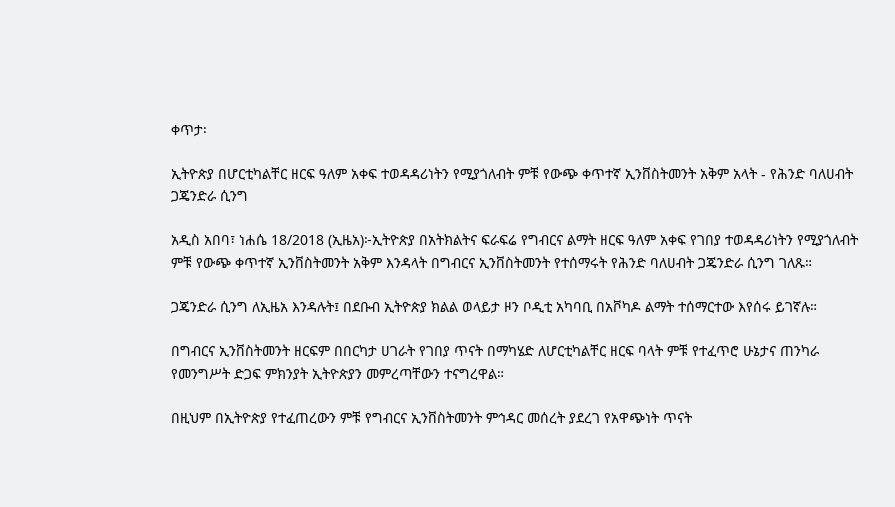ቀጥታ፡

ኢትዮጵያ በሆርቲካልቸር ዘርፍ ዓለም አቀፍ ተወዳዳሪነትን የሚያጎለብት ምቹ የውጭ ቀጥተኛ ኢንቨስትመንት አቅም አላት - የሕንድ ባለሀብት ጋጄንድራ ሲንግ

አዲስ አበባ፣ ነሐሴ 18/2018 (ኢዜአ)፦ኢትዮጵያ በአትክልትና ፍራፍሬ የግብርና ልማት ዘርፍ ዓለም አቀፍ የገበያ ተወዳዳሪነትን የሚያጎለብት ምቹ የውጭ ቀጥተኛ ኢንቨስትመንት አቅም እንዳላት በግብርና ኢንቨስትመንት የተሰማሩት የሕንድ ባለሀብት ጋጄንድራ ሲንግ ገለጹ።

ጋጄንድራ ሲንግ ለኢዜአ እንዳሉት፤ በደቡብ ኢትዮጵያ ክልል ወላይታ ዞን ቦዲቲ አካባቢ በአቮካዶ ልማት ተሰማርተው እየሰሩ ይገኛሉ።

በግብርና ኢንቨስትመንት ዘርፍም በበርካታ ሀገራት የገበያ ጥናት በማካሄድ ለሆርቲካልቸር ዘርፍ ባላት ምቹ የተፈጥሮ ሁኔታና ጠንካራ የመንግሥት ድጋፍ ምክንያት ኢትዮጵያን መምረጣቸውን ተናግረዋል።

በዚህም በኢትዮጵያ የተፈጠረውን ምቹ የግብርና ኢንቨስትመንት ምኅዳር መሰረት ያደረገ የአዋጭነት ጥናት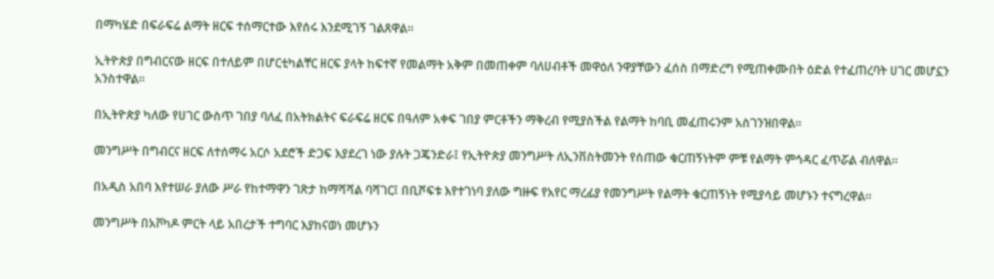በማካሄድ በፍራፍሬ ልማት ዘርፍ ተሰማርተው እየሰሩ እንደሚገኝ ገልጸዋል።

ኢትዮጵያ በግብርናው ዘርፍ በተለይም በሆርቲካልቸር ዘርፍ ያላት ከፍተኛ የመልማት አቅም በመጠቀም ባለሀብቶች መዋዕለ ንዋያቸውን ፈሰስ በማድረግ የሚጠቀሙበት ዕድል የተፈጠረባት ሀገር መሆኗን አንስተዋል።

በኢትዮጵያ ካለው የሀገር ውስጥ ገበያ ባለፈ በአትክልትና ፍራፍሬ ዘርፍ በዓለም አቀፍ ገበያ ምርቶችን ማቅረብ የሚያስችል የልማት ከባቢ መፈጠሩንም አስገንዝበዋል።

መንግሥት በግብርና ዘርፍ ለተሰማሩ አርሶ አደሮች ድጋፍ እያደረገ ነው ያሉት ጋጄንድራ፤ የኢትዮጵያ መንግሥት ለኢንቨስትመንት የሰጠው ቁርጠኝነትም ምቹ የልማት ምኅዳር ፈጥሯል ብለዋል።

በአዲስ አበባ እየተሠራ ያለው ሥራ የከተማዋን ገጽታ ከማሻሻል ባሻገር፤ በቢሾፍቱ እየተገነባ ያለው ግዙፍ የአየር ማረፊያ የመንግሥት የልማት ቁርጠኝነት የሚያሳይ መሆኑን ተናግረዋል።

መንግሥት በአቮካዶ ምርት ላይ አበረታች ተግባር እያከናወነ መሆኑን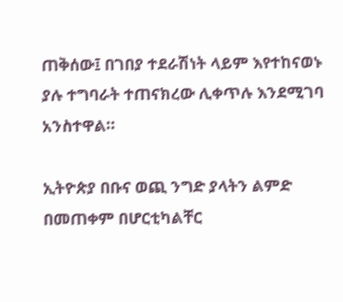ጠቅሰው፤ በገበያ ተደራሽነት ላይም እየተከናወኑ ያሉ ተግባራት ተጠናክረው ሊቀጥሉ እንደሚገባ አንስተዋል።

ኢትዮጵያ በቡና ወጪ ንግድ ያላትን ልምድ በመጠቀም በሆርቲካልቸር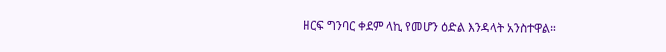ዘርፍ ግንባር ቀደም ላኪ የመሆን ዕድል እንዳላት አንስተዋል።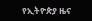የኢትዮጵያ ዜና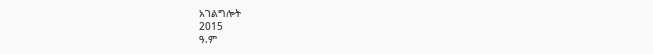አገልግሎት
2015
ዓ.ም